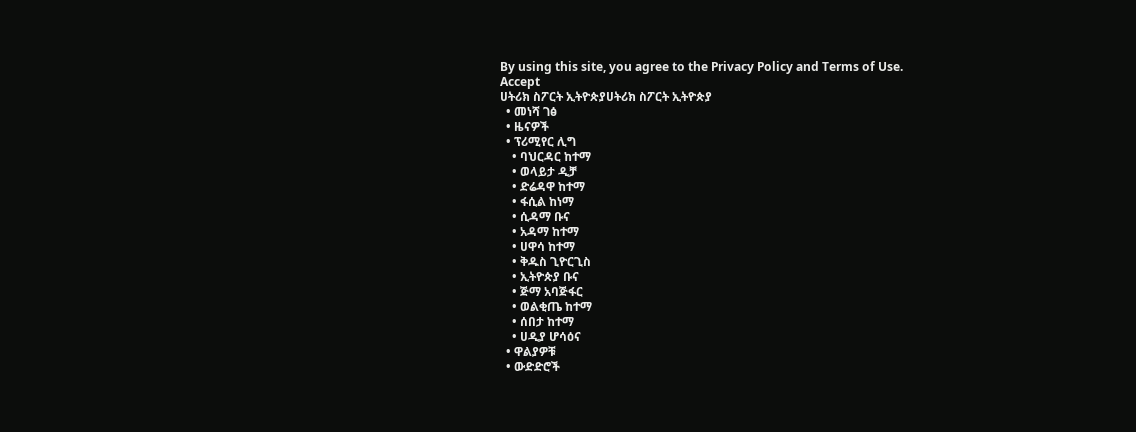By using this site, you agree to the Privacy Policy and Terms of Use.
Accept
ሀትሪክ ስፖርት ኢትዮጵያሀትሪክ ስፖርት ኢትዮጵያ
  • መነሻ ገፅ
  • ዜናዎች
  • ፕሪሚየር ሊግ
    • ባህርዳር ከተማ
    • ወላይታ ዲቻ
    • ድሬዳዋ ከተማ
    • ፋሲል ከነማ
    • ሲዳማ ቡና
    • አዳማ ከተማ
    • ሀዋሳ ከተማ
    • ቅዱስ ጊዮርጊስ
    • ኢትዮጵያ ቡና
    • ጅማ አባጅፋር
    • ወልቂጤ ከተማ
    • ሰበታ ከተማ
    • ሀዲያ ሆሳዕና
  • ዋልያዎቹ
  • ውድድሮች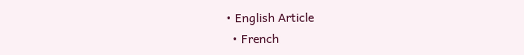• English Article
  • French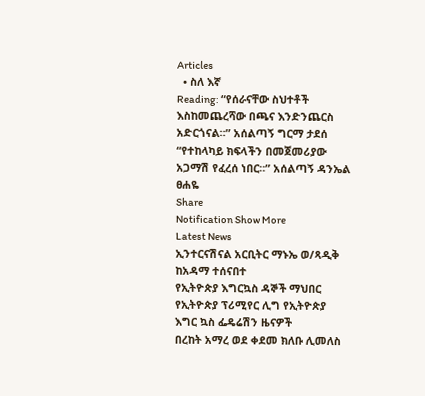Articles
  • ስለ እኛ
Reading: “የሰራናቸው ስህተቶች እስከመጨረሻው በጫና እንድንጨርስ አድርጎናል።” አሰልጣኝ ግርማ ታደሰ “የተከላካይ ክፍላችን በመጀመሪያው አጋማሽ የፈረሰ ነበር።” አሰልጣኝ ዳንኤል ፀሐዬ
Share
Notification Show More
Latest News
ኢንተርናሽናል አርቢትር ማኑኤ ወ/ጻዲቅ ከአዳማ ተሰናበተ
የኢትዮጵያ እግርኳስ ዳኞች ማህበር የኢትዮጵያ ፕሪሚየር ሊግ የኢትዮጵያ እግር ኳስ ፌዴሬሽን ዜናዎች
በረከት አማረ ወደ ቀደመ ክለቡ ሊመለስ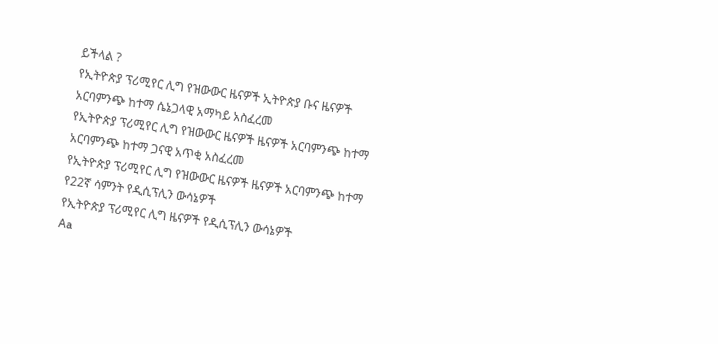ይችላል ?
የኢትዮጵያ ፕሪሚየር ሊግ የዝውውር ዜናዎች ኢትዮጵያ ቡና ዜናዎች
አርባምንጭ ከተማ ሴኔጋላዊ አማካይ አስፈረመ
የኢትዮጵያ ፕሪሚየር ሊግ የዝውውር ዜናዎች ዜናዎች አርባምንጭ ከተማ
አርባምንጭ ከተማ ጋናዊ አጥቂ አስፈረመ
የኢትዮጵያ ፕሪሚየር ሊግ የዝውውር ዜናዎች ዜናዎች አርባምንጭ ከተማ
የ22ኛ ሳምንት የዲሲፕሊን ውሳኔዎች
የኢትዮጵያ ፕሪሚየር ሊግ ዜናዎች የዲሲፕሊን ውሳኔዎች
Aa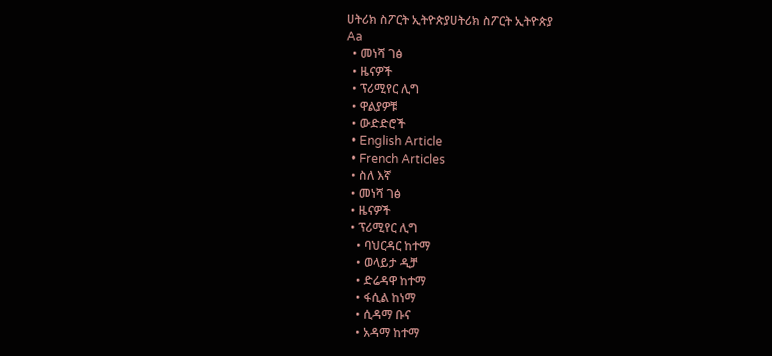ሀትሪክ ስፖርት ኢትዮጵያሀትሪክ ስፖርት ኢትዮጵያ
Aa
  • መነሻ ገፅ
  • ዜናዎች
  • ፕሪሚየር ሊግ
  • ዋልያዎቹ
  • ውድድሮች
  • English Article
  • French Articles
  • ስለ እኛ
  • መነሻ ገፅ
  • ዜናዎች
  • ፕሪሚየር ሊግ
    • ባህርዳር ከተማ
    • ወላይታ ዲቻ
    • ድሬዳዋ ከተማ
    • ፋሲል ከነማ
    • ሲዳማ ቡና
    • አዳማ ከተማ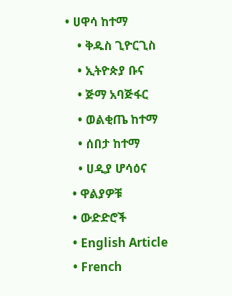• ሀዋሳ ከተማ
    • ቅዱስ ጊዮርጊስ
    • ኢትዮጵያ ቡና
    • ጅማ አባጅፋር
    • ወልቂጤ ከተማ
    • ሰበታ ከተማ
    • ሀዲያ ሆሳዕና
  • ዋልያዎቹ
  • ውድድሮች
  • English Article
  • French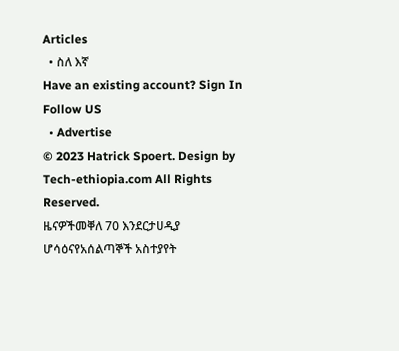Articles
  • ስለ እኛ
Have an existing account? Sign In
Follow US
  • Advertise
© 2023 Hatrick Spoert. Design by Tech-ethiopia.com All Rights Reserved.
ዜናዎችመቐለ 70 እንደርታሀዲያ ሆሳዕናየአሰልጣኞች አስተያየት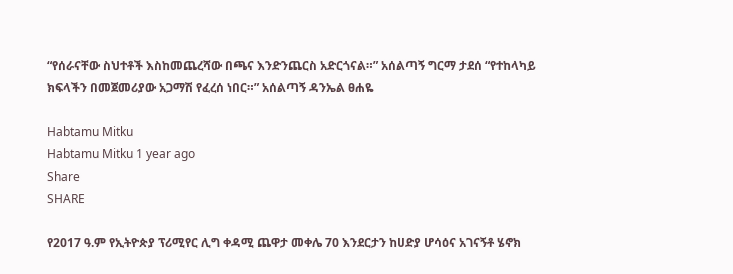“የሰራናቸው ስህተቶች እስከመጨረሻው በጫና እንድንጨርስ አድርጎናል።” አሰልጣኝ ግርማ ታደሰ “የተከላካይ ክፍላችን በመጀመሪያው አጋማሽ የፈረሰ ነበር።” አሰልጣኝ ዳንኤል ፀሐዬ

Habtamu Mitku
Habtamu Mitku 1 year ago
Share
SHARE

የ2017 ዓ.ም የኢትዮጵያ ፕሪሚየር ሊግ ቀዳሚ ጨዋታ መቀሌ 70 እንደርታን ከሀድያ ሆሳዕና አገናኝቶ ሄኖክ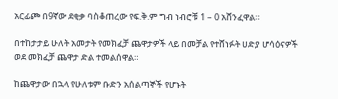አርፊጮ በ9ኛው ደቂቃ ባስቆጠረው የፍ.ቅ.ም ግብ ነብሮቹ 1 – 0 አሸንፈዋል።

በተከታታይ ሁለት አመታት የመክፈቻ ጨዋታዎች ላይ በመቻል የተሸነፉት ሀድያ ሆሳዕናዎች ወደ መክፈቻ ጨዋታ ድል ተመልሰዋል።

ከጨዋታው በኋላ የሁለቱም ቡድን አሰልጣኞች የሆኑት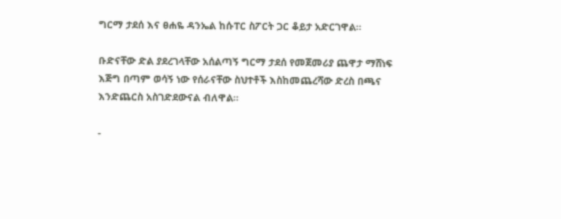ግርማ ታደሰ እና ፀሐዬ ዳንኤል ከሱፐር ስፖርት ጋር ቆይታ አድርገዋል።

ቡድናቸው ድል ያደረገላቸው አሰልጣኝ ግርማ ታደሰ የመጀመሪያ ጨዋታ ማሸነፍ እጅግ በጣም ወሳኝ ነው የሰራናቸው ስህተቶች እስከመጨረሻው ድረስ በጫና እንድጨርስ አስገድደውናል ብለዋል።

-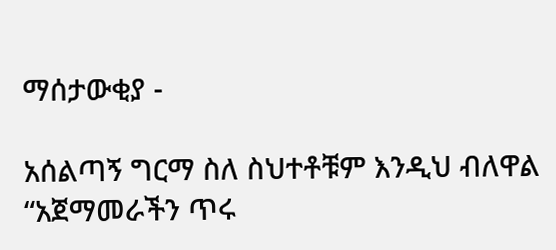ማሰታውቂያ -

አሰልጣኝ ግርማ ስለ ስህተቶቹም እንዲህ ብለዋል “አጀማመራችን ጥሩ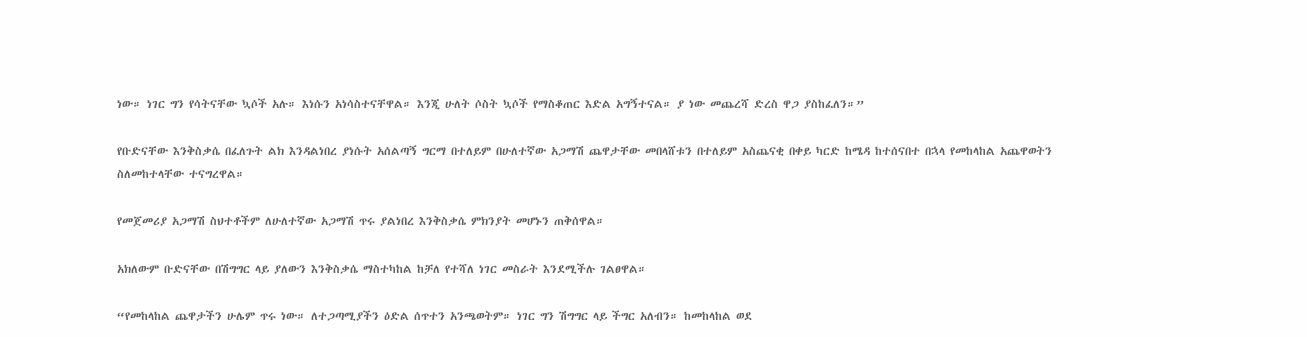ነው። ነገር ግን የሳትናቸው ኳሶች አሉ። እነሱን አነሳስተናቸዋል። እንጂ ሁለት ሶስት ኳሶች የማስቆጠር እድል አግኝተናል። ያ ነው መጨረሻ ድረስ ዋጋ ያስከፈለን።”

የቡድናቸው እንቅስቃሴ በፈለጉት ልክ እንዳልነበረ ያነሱት አሰልጣኝ ግርማ በተለይም በሁለተኛው አጋማሽ ጨዋታቸው መበላሸቱን በተለይም አስጨናቂ በቀይ ካርድ ከሜዳ ከተሰናበተ በኋላ የመከላከል አጨዋወትን ስለመከተላቸው ተናግረዋል።

የመጀመሪያ አጋማሽ ስህተቶችም ለሁለተኛው አጋማሽ ጥሩ ያልነበረ እንቅስቃሴ ምክንያት መሆኑን ጠቅሰዋል።

አክለውም ቡድናቸው በሽግግር ላይ ያለውን እንቅስቃሴ ማስተካከል ከቻለ የተሻለ ነገር መስራት እንደሚችሉ ገልፀዋል።

“የመከላከል ጨዋታችን ሁሌም ጥሩ ነው። ለተጋጣሚያችን ዕድል ሰጥተን አንጫወትም። ነገር ግን ሽግግር ላይ ችግር አለብን። ከመከላከል ወደ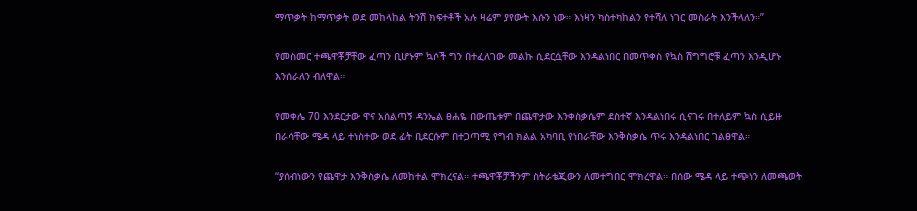ማጥቃት ከማጥቃት ወደ መከላከል ትንሽ ክፍተቶች አሉ ዛሬም ያየውት እሱን ነው። እነዛን ካስተካከልን የተሻለ ነገር መስራት እንችላለን።”

የመስመር ተጫዋቾቻቸው ፈጣን ቢሆኑም ኳሶች ግን በተፈለገው መልኩ ሲደርሷቸው እንዳልነበር በመጥቀስ የኳስ ሽግግሮቹ ፈጣን እንዲሆኑ እንሰራለን ብለዋል።

የመቀሌ 70 እንደርታው ዋና አሰልጣኝ ዳንኤል ፀሐዬ በውጤቱም በጨዋታው እንቀስቃሴም ደስተኛ እንዳልነበሩ ሲናገሩ በተለይም ኳስ ሲይዙ በራሳቸው ሜዳ ላይ ተነስተው ወደ ፊት ቢደርሱም በተጋጣሚ የግብ ክልል አካባቢ የነበራቸው እንቅስቃሴ ጥሩ እንዳልነበር ገልፀዋል።

“ያሰብነውን የጨዋታ እንቅስቃሴ ለመከተል ሞክረናል። ተጫዋቾቻችንም ስትራቴጂውን ለመተግበር ሞክረዋል። በሰው ሜዳ ላይ ተጭነን ለመጫወት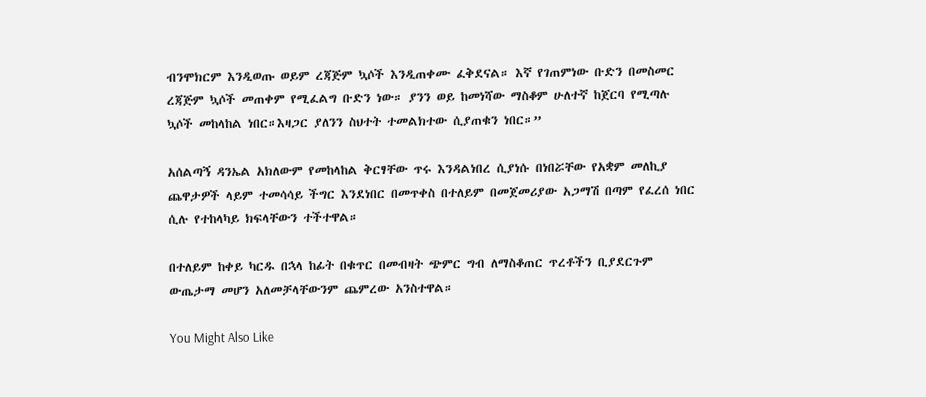ብንሞክርም እንዲወጡ ወይም ረጃጅም ኳሶች እንዲጠቀሙ ፈቅደናል። እኛ የገጠምነው ቡድን በመስመር ረጃጅም ኳሶች መጠቀም የሚፈልግ ቡድን ነው። ያንን ወይ ከመነሻው ማስቆም ሁለተኛ ከጀርባ የሚጣሉ ኳሶች መከላከል ነበር።እዛጋር ያለንን ስህተት ተመልክተው ሲያጠቁን ነበር።”

አሰልጣኝ ዳንኤል አክለውም የመከላከል ቅርፃቸው ጥሩ እንዳልነበረ ሲያነሱ በነበሯቸው የአቋም መለኪያ ጨዋታዎች ላይም ተመሳሳይ ችግር እንደነበር በመጥቀስ በተለይም በመጀመሪያው አጋማሽ በጣም የፈረሰ ነበር ሲሉ የተከላካይ ክፍላቸውን ተችተዋል።

በተለይም ከቀይ ካርዱ በኋላ ከፊት በቁጥር በመብዛት ጭምር ግብ ለማስቆጠር ጥረቶችን ቢያደርጉም ውጤታማ መሆን አለመቻላቸውንም ጨምረው አንስተዋል።

You Might Also Like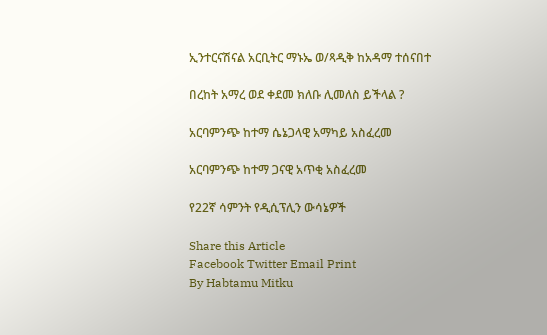ኢንተርናሽናል አርቢትር ማኑኤ ወ/ጻዲቅ ከአዳማ ተሰናበተ

በረከት አማረ ወደ ቀደመ ክለቡ ሊመለስ ይችላል ?

አርባምንጭ ከተማ ሴኔጋላዊ አማካይ አስፈረመ

አርባምንጭ ከተማ ጋናዊ አጥቂ አስፈረመ

የ22ኛ ሳምንት የዲሲፕሊን ውሳኔዎች

Share this Article
Facebook Twitter Email Print
By Habtamu Mitku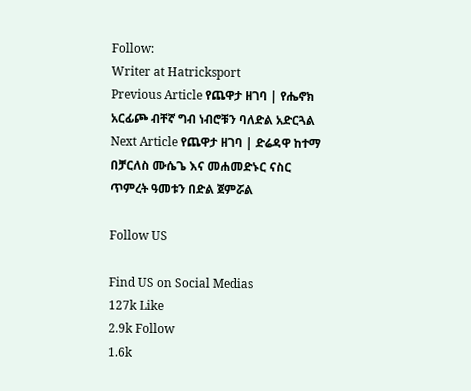Follow:
Writer at Hatricksport
Previous Article የጨዋታ ዘገባ | የሔኖክ አርፊጮ ብቸኛ ግብ ነብሮቹን ባለድል አድርጓል
Next Article የጨዋታ ዘገባ | ድሬዳዋ ከተማ በቻርለስ ሙሴጌ እና መሐመድኑር ናስር ጥምረት ዓመቱን በድል ጀምሯል

Follow US

Find US on Social Medias
127k Like
2.9k Follow
1.6k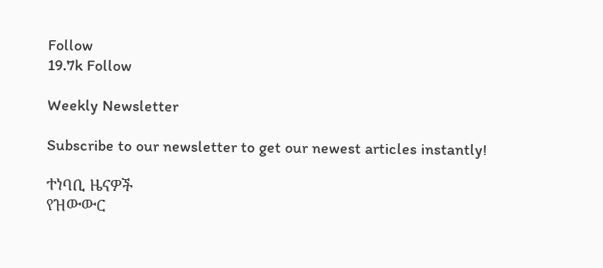Follow
19.7k Follow

Weekly Newsletter

Subscribe to our newsletter to get our newest articles instantly!

ተነባቢ ዜናዎች
የዝውውር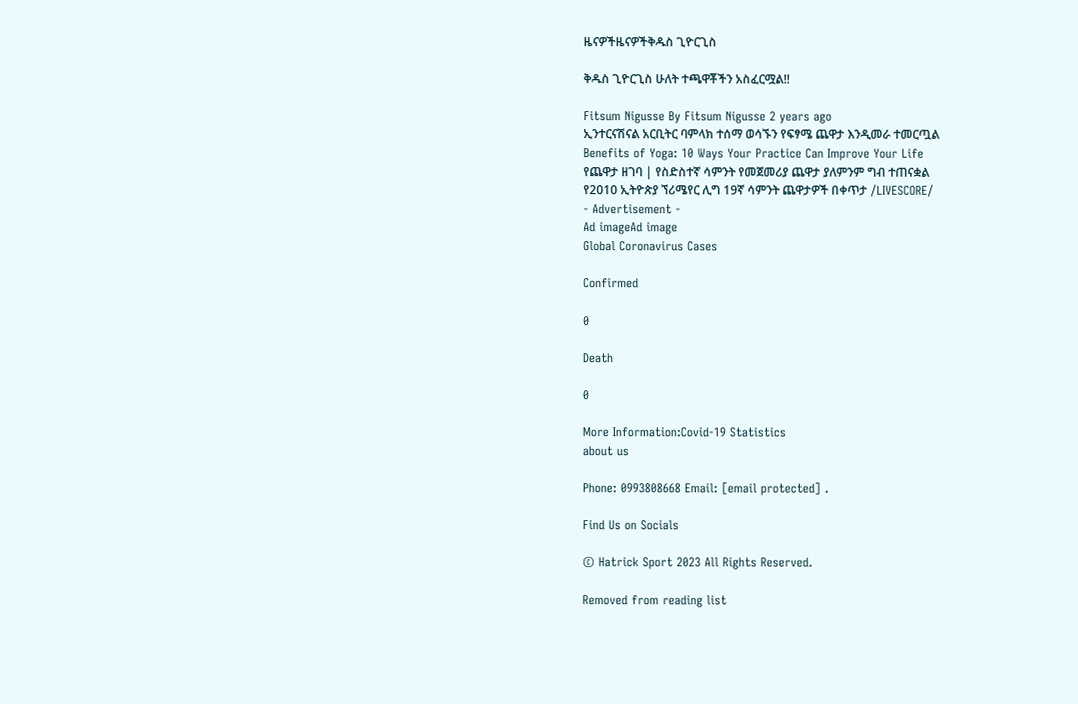ዜናዎችዜናዎችቅዱስ ጊዮርጊስ

ቅዱስ ጊዮርጊስ ሁለት ተጫዋቾችን አስፈርሟል!!

Fitsum Nigusse By Fitsum Nigusse 2 years ago
ኢንተርናሽናል አርቢትር ባምላክ ተሰማ ወሳኙን የፍፃሜ ጨዋታ እንዲመራ ተመርጧል
Benefits of Yoga: 10 Ways Your Practice Can Improve Your Life
የጨዋታ ዘገባ | የስድስተኛ ሳምንት የመጀመሪያ ጨዋታ ያለምንም ግብ ተጠናቋል
የ2010 ኢትዮጵያ ኘሪሜየር ሊግ 19ኛ ሳምንት ጨዋታዎች በቀጥታ /LIVESCORE/
- Advertisement -
Ad imageAd image
Global Coronavirus Cases

Confirmed

0

Death

0

More Information:Covid-19 Statistics
about us

Phone: 0993808668 Email: [email protected] .

Find Us on Socials

© Hatrick Sport 2023 All Rights Reserved.

Removed from reading list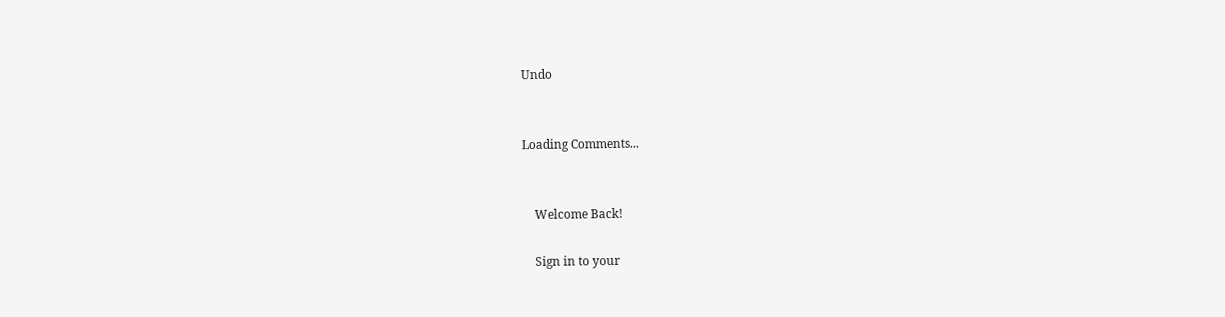Undo


Loading Comments...


    Welcome Back!

    Sign in to your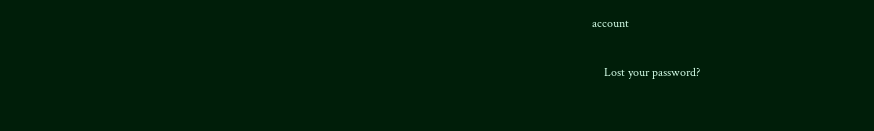account

    Lost your password?